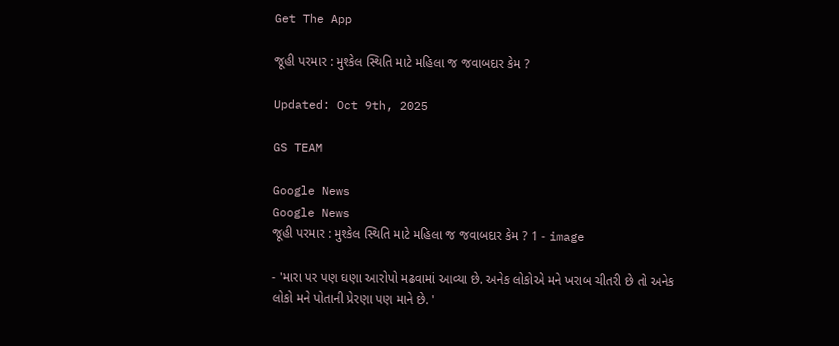Get The App

જૂહી પરમાર : મુશ્કેલ સ્થિતિ માટે મહિલા જ જવાબદાર કેમ ?

Updated: Oct 9th, 2025

GS TEAM

Google News
Google News
જૂહી પરમાર : મુશ્કેલ સ્થિતિ માટે મહિલા જ જવાબદાર કેમ ? 1 - image

- 'મારા પર પણ ઘણા આરોપો મઢવામાં આવ્યા છે. અનેક લોકોએ મને ખરાબ ચીતરી છે તો અનેક લોકો મને પોતાની પ્રેરણા પણ માને છે. '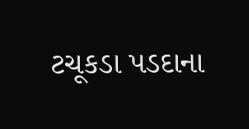ટચૂકડા પડદાના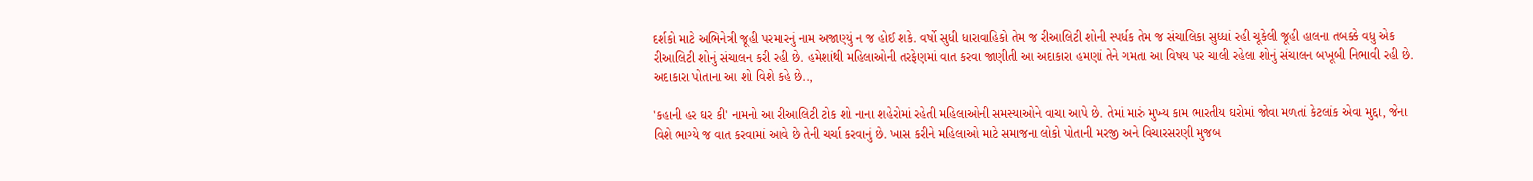દર્શકો માટે અભિનેત્રી જૂહી પરમારનું નામ અજાણ્યું ન જ હોઈ શકે. વર્ષો સુધી ધારાવાહિકો તેમ જ રીઆલિટી શોની સ્પર્ધક તેમ જ સંચાલિકા સુધ્ધાં રહી ચૂકેલી જૂહી હાલના તબક્કે વધુ એક રીઆલિટી શોનું સંચાલન કરી રહી છે. હમેશાંથી મહિલાઓની તરફેણમાં વાત કરવા જાણીતી આ અદાકારા હમણાં તેને ગમતા આ વિષય પર ચાલી રહેલા શોનું સંચાલન બખૂબી નિભાવી રહી છે. અદાકારા પોતાના આ શો વિશે કહે છે..,

'કહાની હર ઘર કી' નામનો આ રીઆલિટી ટોક શો નાના શહેરોમાં રહેતી મહિલાઓની સમસ્યાઓને વાચા આપે છે. તેમાં મારું મુખ્ય કામ ભારતીય ઘરોમાં જોવા મળતાં કેટલાંક એવા મુદ્દા, જેના વિશે ભાગ્યે જ વાત કરવામાં આવે છે તેની ચર્ચા કરવાનું છે. ખાસ કરીને મહિલાઓ માટે સમાજના લોકો પોતાની મરજી અને વિચારસરણી મુજબ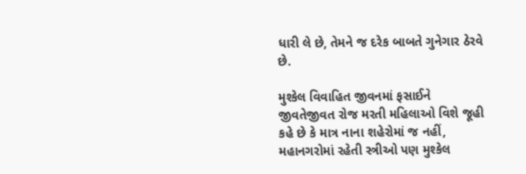ધારી લે છે, તેમને જ દરેક બાબતે ગુનેગાર ઠેરવે છે.

મુશ્કેલ વિવાહિત જીવનમાં ફસાઈને જીવતેજીવત રોજ મરતી મહિલાઓ વિશે જૂહી કહે છે કે માત્ર નાના શહેરોમાં જ નહીં, મહાનગરોમાં રહેતી સ્ત્રીઓ પણ મુશ્કેલ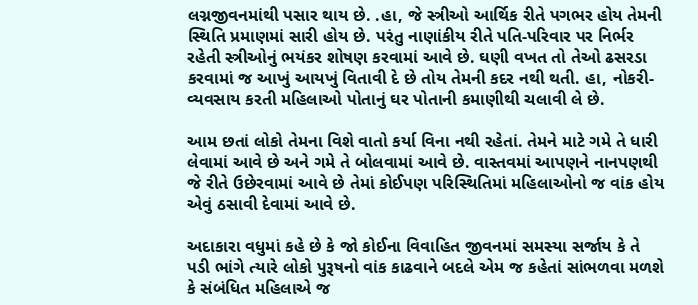લગ્નજીવનમાંથી પસાર થાય છે. .હા, જે સ્ત્રીઓ આર્થિક રીતે પગભર હોય તેમની સ્થિતિ પ્રમાણમાં સારી હોય છે. પરંતુ નાણાંકીય રીતે પતિ-પરિવાર પર નિર્ભર રહેતી સ્ત્રીઓનું ભયંકર શોષણ કરવામાં આવે છે. ઘણી વખત તો તેઓ ઢસરડા કરવામાં જ આખું આયખું વિતાવી દે છે તોય તેમની કદર નથી થતી. હા, નોકરી-વ્યવસાય કરતી મહિલાઓ પોતાનું ઘર પોતાની કમાણીથી ચલાવી લે છે.

આમ છતાં લોકો તેમના વિશે વાતો કર્યા વિના નથી રહેતાં. તેમને માટે ગમે તે ધારી લેવામાં આવે છે અને ગમે તે બોલવામાં આવે છે. વાસ્તવમાં આપણને નાનપણથી જે રીતે ઉછેરવામાં આવે છે તેમાં કોઈપણ પરિસ્થિતિમાં મહિલાઓનો જ વાંક હોય એવું ઠસાવી દેવામાં આવે છે.

અદાકારા વધુમાં કહે છે કે જો કોઈના વિવાહિત જીવનમાં સમસ્યા સર્જાય કે તે પડી ભાંગે ત્યારે લોકો પુરૂષનો વાંક કાઢવાને બદલે એમ જ કહેતાં સાંભળવા મળશે કે સંબંધિત મહિલાએ જ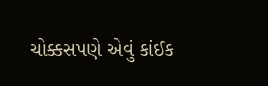ચોક્કસપણે એવું કાંઈક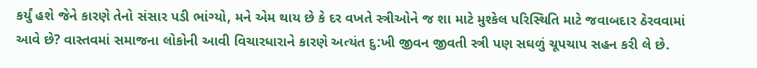કર્યું હશે જેને કારણે તેનો સંસાર પડી ભાંગ્યો, મને એમ થાય છે કે દર વખતે સ્ત્રીઓને જ શા માટે મુશ્કેલ પરિસ્થિતિ માટે જવાબદાર ઠેરવવામાં આવે છે? વાસ્તવમાં સમાજના લોકોની આવી વિચારધારાને કારણે અત્યંત દુ:ખી જીવન જીવતી સ્ત્રી પણ સઘળું ચૂપચાપ સહન કરી લે છે.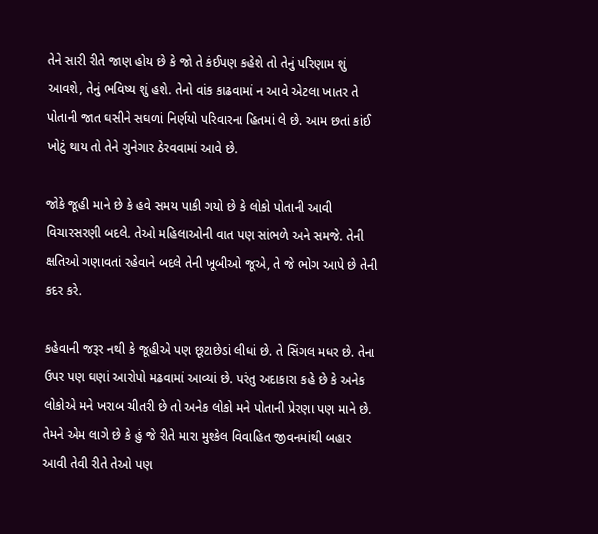તેને સારી રીતે જાણ હોય છે કે જો તે કંઈપણ કહેશે તો તેનું પરિણામ શું આવશે, તેનું ભવિષ્ય શું હશે. તેનો વાંક કાઢવામાં ન આવે એટલા ખાતર તે પોતાની જાત ઘસીને સઘળાં નિર્ણયો પરિવારના હિતમાં લે છે. આમ છતાં કાંઈ ખોટું થાય તો તેને ગુનેગાર ઠેરવવામાં આવે છે.

જોકે જૂહી માને છે કે હવે સમય પાકી ગયો છે કે લોકો પોતાની આવી વિચારસરણી બદલે. તેઓ મહિલાઓની વાત પણ સાંભળે અને સમજે. તેની ક્ષતિઓ ગણાવતાં રહેવાને બદલે તેની ખૂબીઓ જૂએ, તે જે ભોગ આપે છે તેની કદર કરે.

કહેવાની જરૂર નથી કે જૂહીએ પણ છૂટાછેડાં લીધાં છે. તે સિંગલ મધર છે. તેના ઉપર પણ ઘણાં આરોપો મઢવામાં આવ્યાં છે. પરંતુ અદાકારા કહે છે કે અનેક લોકોએ મને ખરાબ ચીતરી છે તો અનેક લોકો મને પોતાની પ્રેરણા પણ માને છે. તેમને એમ લાગે છે કે હું જે રીતે મારા મુશ્કેલ વિવાહિત જીવનમાંથી બહાર આવી તેવી રીતે તેઓ પણ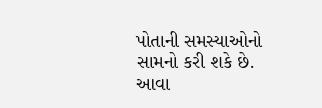પોતાની સમસ્યાઓનો સામનો કરી શકે છે. આવા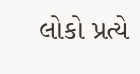લોકો પ્રત્યે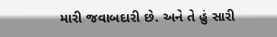મારી જવાબદારી છે. અને તે હું સારી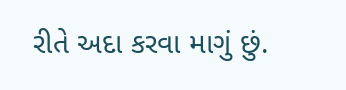રીતે અદા કરવા માગું છું.